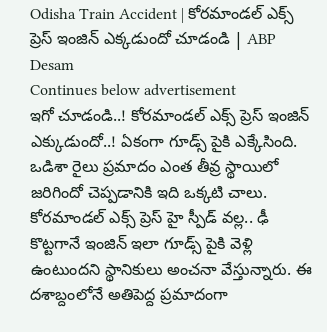Odisha Train Accident | కోరమాండల్ ఎక్స్ ప్రెస్ ఇంజిన్ ఎక్కడుందో చూడండి | ABP Desam
Continues below advertisement
ఇగో చూడండి..! కోరమాండల్ ఎక్స్ ప్రెస్ ఇంజిన్ ఎక్కుడుందో..! ఏకంగా గూడ్స్ పైకి ఎక్కేసింది. ఒడిశా రైలు ప్రమాదం ఎంత తీవ్ర స్థాయిలో జరిగిందో చెప్పడానికి ఇది ఒక్కటి చాలు. కోరమాండల్ ఎక్స్ ప్రెస్ హై స్పీడ్ వల్ల.. ఢీ కొట్టగానే ఇంజిన్ ఇలా గూడ్స్ పైకి వెళ్లి ఉంటుందని స్థానికులు అంచనా వేస్తున్నారు. ఈ దశాబ్దంలోనే అతిపెద్ద ప్రమాదంగా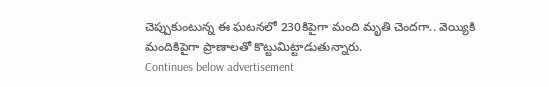చెప్పుకుంటున్న ఈ ఘటనలో 230కిపైగా మంది మృతి చెందగా.. వెయ్యికి మందికిపైగా ప్రాణాలతో కొట్టుమిట్టాడుతున్నారు.
Continues below advertisement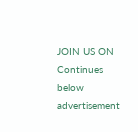JOIN US ON
Continues below advertisement